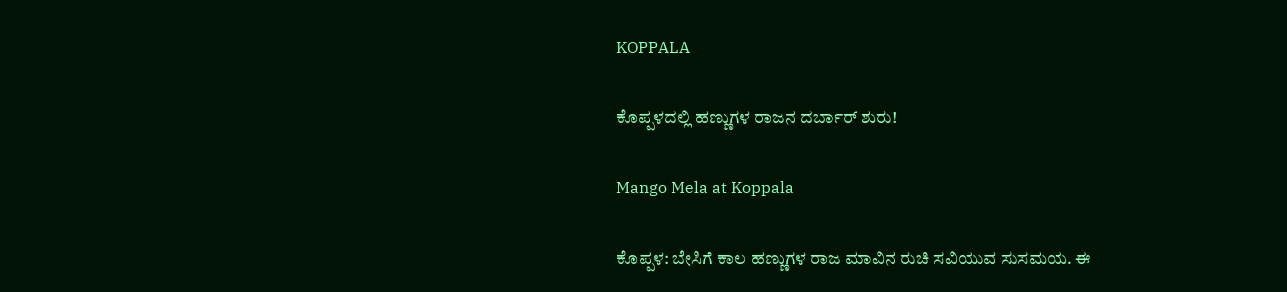KOPPALA

ಕೊಪ್ಪಳದಲ್ಲಿ ಹಣ್ಣುಗಳ ರಾಜನ ದರ್ಬಾರ್ ಶುರು!

Mango Mela at Koppala

ಕೊಪ್ಪಳ: ಬೇಸಿಗೆ ಕಾಲ ಹಣ್ಣುಗಳ ರಾಜ ಮಾವಿನ ರುಚಿ ಸವಿಯುವ ಸುಸಮಯ. ಈ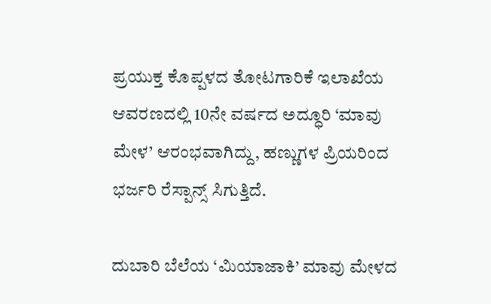ಪ್ರಯುಕ್ತ ಕೊಪ್ಪಳದ ತೋಟಗಾರಿಕೆ ಇಲಾಖೆಯ ಆವರಣದಲ್ಲಿ 10ನೇ ವರ್ಷದ ಅದ್ಧೂರಿ ‘ಮಾವು ಮೇಳ’ ಆರಂಭವಾಗಿದ್ದು, ಹಣ್ಣುಗಳ ಪ್ರಿಯರಿಂದ ಭರ್ಜರಿ ರೆಸ್ಪಾನ್ಸ್ ಸಿಗುತ್ತಿದೆ.

ದುಬಾರಿ ಬೆಲೆಯ ‘ಮಿಯಾಜಾಕಿ’ ಮಾವು ಮೇಳದ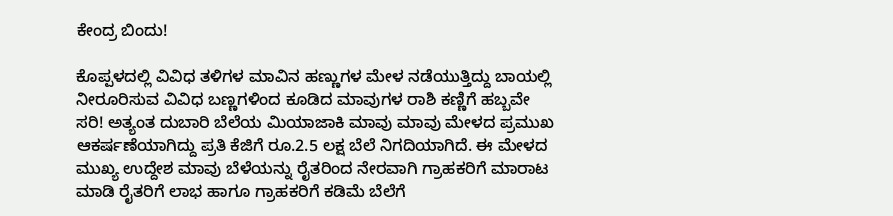ಕೇಂದ್ರ ಬಿಂದು!

ಕೊಪ್ಪಳದಲ್ಲಿ ವಿವಿಧ ತಳಿಗಳ ಮಾವಿನ ಹಣ್ಣುಗಳ ಮೇಳ ನಡೆಯುತ್ತಿದ್ದು ಬಾಯಲ್ಲಿ ನೀರೂರಿಸುವ ವಿವಿಧ ಬಣ್ಣಗಳಿಂದ ಕೂಡಿದ ಮಾವುಗಳ ರಾಶಿ ಕಣ್ಣಿಗೆ ಹಬ್ಬವೇ ಸರಿ! ಅತ್ಯಂತ ದುಬಾರಿ ಬೆಲೆಯ ಮಿಯಾಜಾಕಿ ಮಾವು ಮಾವು ಮೇಳದ ಪ್ರಮುಖ ಆಕರ್ಷಣೆಯಾಗಿದ್ದು ಪ್ರತಿ ಕೆಜಿಗೆ ರೂ.2.5 ಲಕ್ಷ ಬೆಲೆ ನಿಗದಿಯಾಗಿದೆ. ಈ ಮೇಳದ ಮುಖ್ಯ ಉದ್ದೇಶ ಮಾವು ಬೆಳೆಯನ್ನು ರೈತರಿಂದ ನೇರವಾಗಿ ಗ್ರಾಹಕರಿಗೆ ಮಾರಾಟ ಮಾಡಿ ರೈತರಿಗೆ ಲಾಭ ಹಾಗೂ ಗ್ರಾಹಕರಿಗೆ ಕಡಿಮೆ ಬೆಲೆಗೆ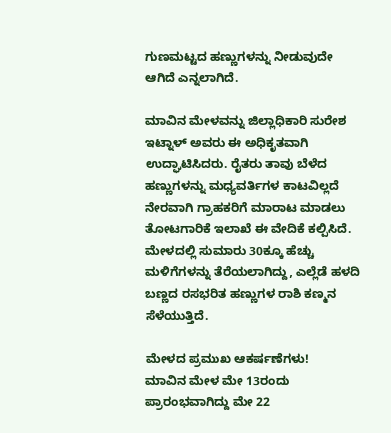ಗುಣಮಟ್ಟದ ಹಣ್ಣುಗಳನ್ನು ನೀಡುವುದೇ ಆಗಿದೆ ಎನ್ನಲಾಗಿದೆ.

ಮಾವಿನ ಮೇಳವನ್ನು ಜಿಲ್ಲಾಧಿಕಾರಿ ಸುರೇಶ ಇಟ್ನಾಳ್ ಅವರು ಈ ಅಧಿಕೃತವಾಗಿ ಉದ್ಘಾಟಿಸಿದರು. ರೈತರು ತಾವು ಬೆಳೆದ ಹಣ್ಣುಗಳನ್ನು ಮಧ್ಯವರ್ತಿಗಳ ಕಾಟವಿಲ್ಲದೆ ನೇರವಾಗಿ ಗ್ರಾಹಕರಿಗೆ ಮಾರಾಟ ಮಾಡಲು ತೋಟಗಾರಿಕೆ ಇಲಾಖೆ ಈ ವೇದಿಕೆ ಕಲ್ಪಿಸಿದೆ. ಮೇಳದಲ್ಲಿ ಸುಮಾರು 30ಕ್ಕೂ ಹೆಚ್ಚು ಮಳಿಗೆಗಳನ್ನು ತೆರೆಯಲಾಗಿದ್ದು, ಎಲ್ಲೆಡೆ ಹಳದಿ ಬಣ್ಣದ ರಸಭರಿತ ಹಣ್ಣುಗಳ ರಾಶಿ ಕಣ್ಮನ ಸೆಳೆಯುತ್ತಿದೆ.

ಮೇಳದ ಪ್ರಮುಖ ಆಕರ್ಷಣೆಗಳು!
ಮಾವಿನ ಮೇಳ ಮೇ 13ರಂದು ಪ್ರಾರಂಭವಾಗಿದ್ದು ಮೇ 22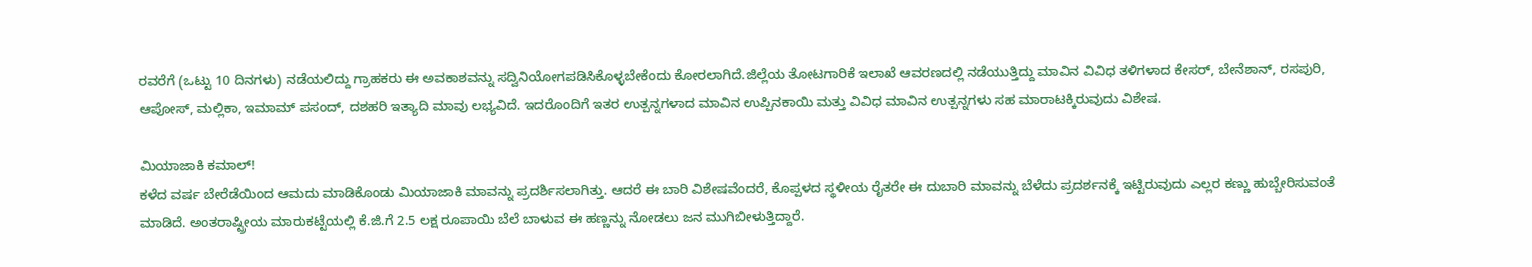ರವರೆಗೆ (ಒಟ್ಟು 10 ದಿನಗಳು) ನಡೆಯಲಿದ್ದು ಗ್ರಾಹಕರು ಈ ಅವಕಾಶವನ್ನು ಸದ್ವಿನಿಯೋಗಪಡಿಸಿಕೊಳ್ಳಬೇಕೆಂದು ಕೋರಲಾಗಿದೆ.ಜಿಲ್ಲೆಯ ತೋಟಗಾರಿಕೆ ಇಲಾಖೆ ಆವರಣದಲ್ಲಿ ನಡೆಯುತ್ತಿದ್ದು ಮಾವಿನ ವಿವಿಧ ತಳಿಗಳಾದ ಕೇಸರ್, ಬೇನೆಶಾನ್, ರಸಪುರಿ, ಆಪೋಸ್, ಮಲ್ಲಿಕಾ, ಇಮಾಮ್ ಪಸಂದ್, ದಶಹರಿ ಇತ್ಯಾದಿ ಮಾವು ಲಭ್ಯವಿದೆ. ಇದರೊಂದಿಗೆ ಇತರ ಉತ್ಪನ್ನಗಳಾದ ಮಾವಿನ ಉಪ್ಪಿನಕಾಯಿ ಮತ್ತು ವಿವಿಧ ಮಾವಿನ ಉತ್ಪನ್ನಗಳು ಸಹ ಮಾರಾಟಕ್ಕಿರುವುದು ವಿಶೇಷ.

ಮಿಯಾಜಾಕಿ ಕಮಾಲ್!
ಕಳೆದ ವರ್ಷ ಬೇರೆಡೆಯಿಂದ ಆಮದು ಮಾಡಿಕೊಂಡು ಮಿಯಾಜಾಕಿ ಮಾವನ್ನು ಪ್ರದರ್ಶಿಸಲಾಗಿತ್ತು. ಆದರೆ ಈ ಬಾರಿ ವಿಶೇಷವೆಂದರೆ, ಕೊಪ್ಪಳದ ಸ್ಥಳೀಯ ರೈತರೇ ಈ ದುಬಾರಿ ಮಾವನ್ನು ಬೆಳೆದು ಪ್ರದರ್ಶನಕ್ಕೆ ಇಟ್ಟಿರುವುದು ಎಲ್ಲರ ಕಣ್ಣು ಹುಬ್ಬೇರಿಸುವಂತೆ ಮಾಡಿದೆ. ಅಂತರಾಷ್ಟ್ರೀಯ ಮಾರುಕಟ್ಟೆಯಲ್ಲಿ ಕೆ.ಜಿ.ಗೆ 2.5 ಲಕ್ಷ ರೂಪಾಯಿ ಬೆಲೆ ಬಾಳುವ ಈ ಹಣ್ಣನ್ನು ನೋಡಲು ಜನ ಮುಗಿಬೀಳುತ್ತಿದ್ದಾರೆ.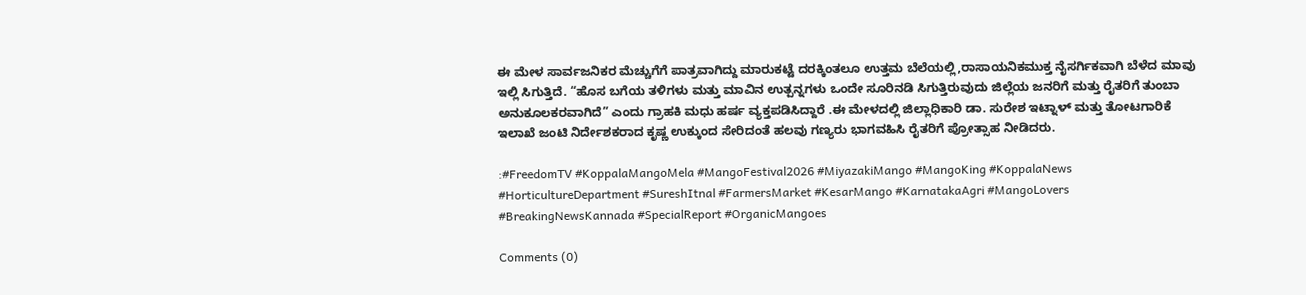ಈ ಮೇಳ ಸಾರ್ವಜನಿಕರ ಮೆಚ್ಚುಗೆಗೆ ಪಾತ್ರವಾಗಿದ್ದು ಮಾರುಕಟ್ಟೆ ದರಕ್ಕಿಂತಲೂ ಉತ್ತಮ ಬೆಲೆಯಲ್ಲಿ,ರಾಸಾಯನಿಕಮುಕ್ತ ನೈಸರ್ಗಿಕವಾಗಿ ಬೆಳೆದ ಮಾವು ಇಲ್ಲಿ ಸಿಗುತ್ತಿದೆ. “ಹೊಸ ಬಗೆಯ ತಳಿಗಳು ಮತ್ತು ಮಾವಿನ ಉತ್ಪನ್ನಗಳು ಒಂದೇ ಸೂರಿನಡಿ ಸಿಗುತ್ತಿರುವುದು ಜಿಲ್ಲೆಯ ಜನರಿಗೆ ಮತ್ತು ರೈತರಿಗೆ ತುಂಬಾ ಅನುಕೂಲಕರವಾಗಿದೆ” ಎಂದು ಗ್ರಾಹಕಿ ಮಧು ಹರ್ಷ ವ್ಯಕ್ತಪಡಿಸಿದ್ದಾರೆ .ಈ ಮೇಳದಲ್ಲಿ ಜಿಲ್ಲಾಧಿಕಾರಿ ಡಾ. ಸುರೇಶ ಇಟ್ನಾಳ್ ಮತ್ತು ತೋಟಗಾರಿಕೆ ಇಲಾಖೆ ಜಂಟಿ ನಿರ್ದೇಶಕರಾದ ಕೃಷ್ಣ ಉಕ್ಕುಂದ ಸೇರಿದಂತೆ ಹಲವು ಗಣ್ಯರು ಭಾಗವಹಿಸಿ ರೈತರಿಗೆ ಪ್ರೋತ್ಸಾಹ ನೀಡಿದರು.

:#FreedomTV #KoppalaMangoMela #MangoFestival2026 #MiyazakiMango #MangoKing #KoppalaNews #HorticultureDepartment #SureshItnal #FarmersMarket #KesarMango #KarnatakaAgri #MangoLovers #BreakingNewsKannada #SpecialReport #OrganicMangoes

Comments (0)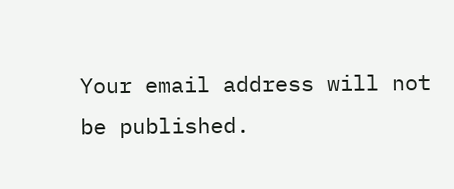Your email address will not be published.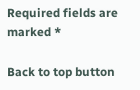Required fields are marked *

Back to top button